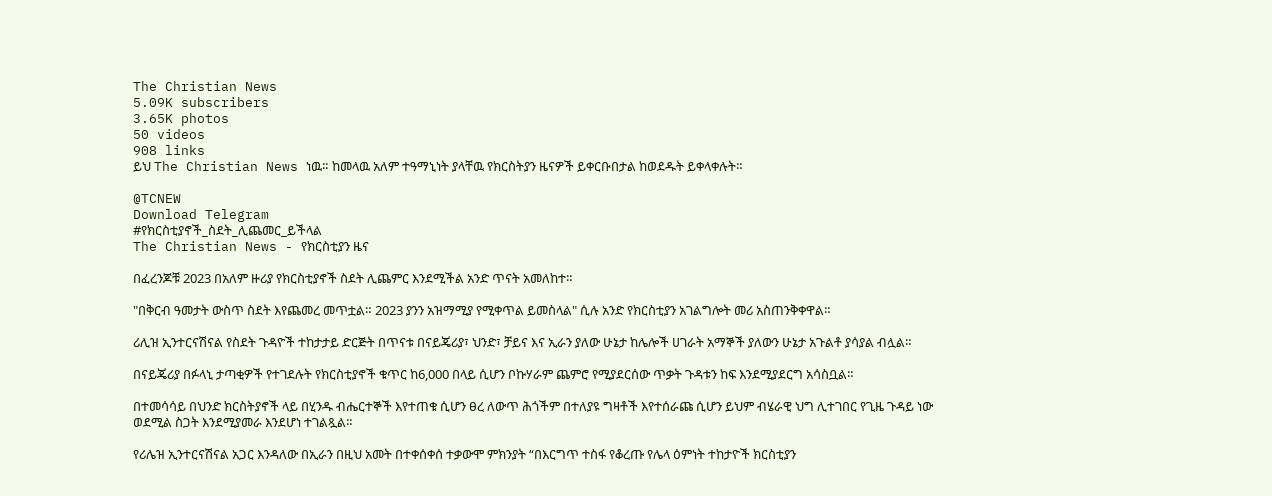The Christian News
5.09K subscribers
3.65K photos
50 videos
908 links
ይህ The Christian News ነዉ። ከመላዉ አለም ተዓማኒነት ያላቸዉ የክርስትያን ዜናዎች ይቀርቡበታል ከወደዱት ይቀላቀሉት።

@TCNEW
Download Telegram
#የክርስቲያኖች_ስደት_ሊጨመር_ይችላል
The Christian News - የክርስቲያን ዜና

በፈረንጆቹ 2023 በአለም ዙሪያ የክርስቲያኖች ስደት ሊጨምር እንደሚችል አንድ ጥናት አመለከተ።

"በቅርብ ዓመታት ውስጥ ስደት እየጨመረ መጥቷል። 2023 ያንን አዝማሚያ የሚቀጥል ይመስላል" ሲሉ አንድ የክርስቲያን አገልግሎት መሪ አስጠንቅቀዋል።

ሪሊዝ ኢንተርናሽናል የስደት ጉዳዮች ተከታታይ ድርጅት በጥናቱ በናይጄሪያ፣ ህንድ፣ ቻይና እና ኢራን ያለው ሁኔታ ከሌሎች ሀገራት አማኞች ያለውን ሁኔታ አጉልቶ ያሳያል ብሏል።

በናይጄሪያ በፉላኒ ታጣቂዎች የተገደሉት የክርስቲያኖች ቁጥር ከ6,000 በላይ ሲሆን ቦኩሃራም ጨምሮ የሚያደርሰው ጥቃት ጉዳቱን ከፍ እንደሚያደርግ አሳስቧል።

በተመሳሳይ በህንድ ክርስትያኖች ላይ በሂንዱ ብሔርተኞች እየተጠቁ ሲሆን ፀረ ለውጥ ሕጎችም በተለያዩ ግዛቶች እየተሰራጩ ሲሆን ይህም ብሄራዊ ህግ ሊተገበር የጊዜ ጉዳይ ነው ወደሚል ስጋት እንደሚያመራ እንደሆነ ተገልጿል።

የሪሌዝ ኢንተርናሽናል አጋር እንዳለው በኢራን በዚህ አመት በተቀሰቀሰ ተቃውሞ ምክንያት “በእርግጥ ተስፋ የቆረጡ የሌላ ዕምነት ተከታዮች ክርስቲያን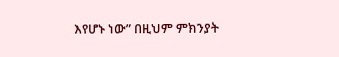እየሆኑ ነው” በዚህም ምክንያት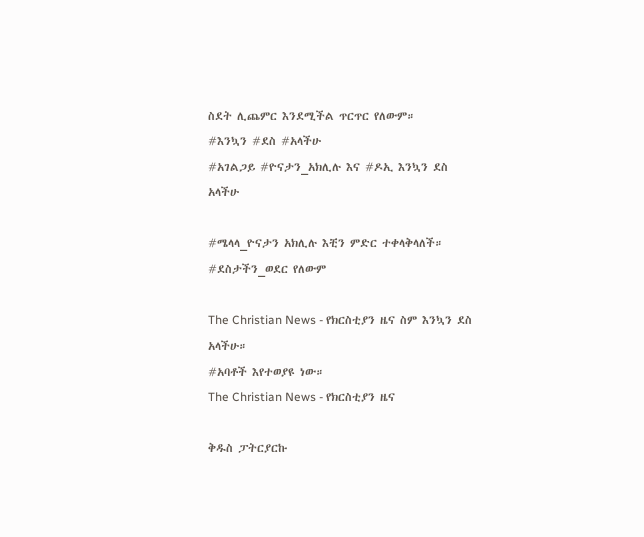ስደት ሊጨምር እንደሚችል ጥርጥር የለውም።
#እንኳን #ደስ #አላችሁ
#አገልጋይ #ዮናታን_አክሊሉ እና #ዶኢ እንኳን ደስ አላችሁ

#ሜላላ_ዮናታን አክሊሉ እቺን ምድር ተቀላቅላለች።
#ደስታችን_ወደር የለውም

The Christian News - የክርስቲያን ዜና ስም እንኳን ደስ አላችሁ።
#አባቶች እየተወያዩ ነው።
The Christian News - የክርስቲያን ዜና

ቅዱስ ፓትርያርኩ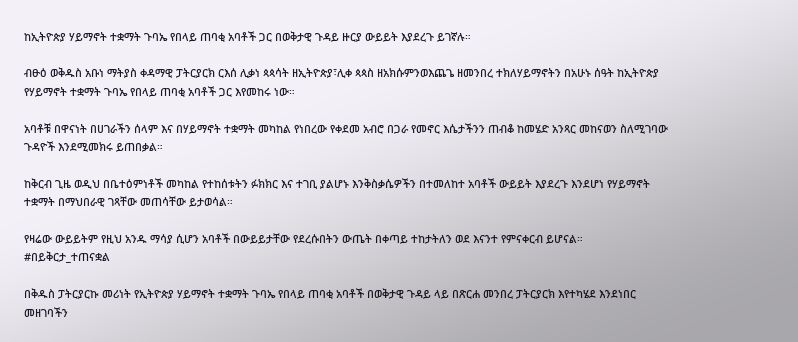ከኢትዮጵያ ሃይማኖት ተቋማት ጉባኤ የበላይ ጠባቂ አባቶች ጋር በወቅታዊ ጉዳይ ዙርያ ውይይት እያደረጉ ይገኛሉ።

ብፁዕ ወቅዱስ አቡነ ማትያስ ቀዳማዊ ፓትርያርክ ርእሰ ሊቃነ ጳጳሳት ዘኢትዮጵያ፣ሊቀ ጳጳስ ዘአክሱምንወእጨጌ ዘመንበረ ተክለሃይማኖትን በአሁኑ ሰዓት ከኢትዮጵያ የሃይማኖት ተቋማት ጉባኤ የበላይ ጠባቂ አባቶች ጋር እየመከሩ ነው።

አባቶቹ በዋናነት በሀገራችን ሰላም እና በሃይማኖት ተቋማት መካከል የነበረው የቀደመ አብሮ በጋራ የመኖር እሴታችንን ጠብቆ ከመሄድ አንጻር መከናወን ስለሚገባው ጉዳዮች እንደሚመክሩ ይጠበቃል።

ከቅርብ ጊዜ ወዲህ በቤተዕምነቶች መካከል የተከሰቱትን ፉክክር እና ተገቢ ያልሆኑ እንቅስቃሴዎችን በተመለከተ አባቶች ውይይት እያደረጉ እንደሆነ የሃይማኖት ተቋማት በማህበራዊ ገጻቸው መጠሳቸው ይታወሳል።

የዛሬው ውይይትም የዚህ አንዱ ማሳያ ሲሆን አባቶች በውይይታቸው የደረሱበትን ውጤት በቀጣይ ተከታትለን ወደ እናንተ የምናቀርብ ይሆናል።
#በይቅርታ_ተጠናቋል

በቅዱስ ፓትርያርኩ መሪነት የኢትዮጵያ ሃይማኖት ተቋማት ጉባኤ የበላይ ጠባቂ አባቶች በወቅታዊ ጉዳይ ላይ በጽርሐ መንበረ ፓትርያርክ እየተካሄደ እንደነበር መዘገባችን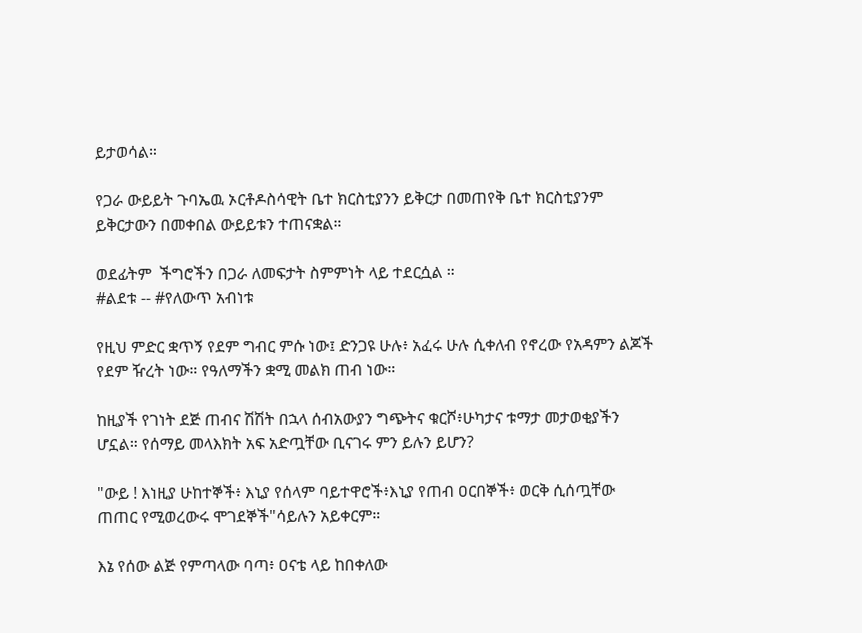ይታወሳል።

የጋራ ውይይት ጉባኤዉ ኦርቶዶስሳዊት ቤተ ክርስቲያንን ይቅርታ በመጠየቅ ቤተ ክርስቲያንም ይቅርታውን በመቀበል ውይይቱን ተጠናቋል።

ወደፊትም  ችግሮችን በጋራ ለመፍታት ስምምነት ላይ ተደርሷል ።
#ልደቱ -- #የለውጥ አብነቱ

የዚህ ምድር ቋጥኝ የደም ግብር ምሱ ነው፤ ድንጋዩ ሁሉ፥ አፈሩ ሁሉ ሲቀለብ የኖረው የአዳምን ልጆች የደም ዥረት ነው። የዓለማችን ቋሚ መልክ ጠብ ነው።

ከዚያች የገነት ደጅ ጠብና ሽሽት በኋላ ሰብአውያን ግጭትና ቁርሾ፥ሁካታና ቱማታ መታወቂያችን ሆኗል። የሰማይ መላእክት አፍ አድጧቸው ቢናገሩ ምን ይሉን ይሆን?

"ውይ ! እነዚያ ሁከተኞች፥ እኒያ የሰላም ባይተዋሮች፥እኒያ የጠብ ዐርበኞች፥ ወርቅ ሲሰጧቸው ጠጠር የሚወረውሩ ሞገደኞች"ሳይሉን አይቀርም።

እኔ የሰው ልጅ የምጣላው ባጣ፥ ዐናቴ ላይ ከበቀለው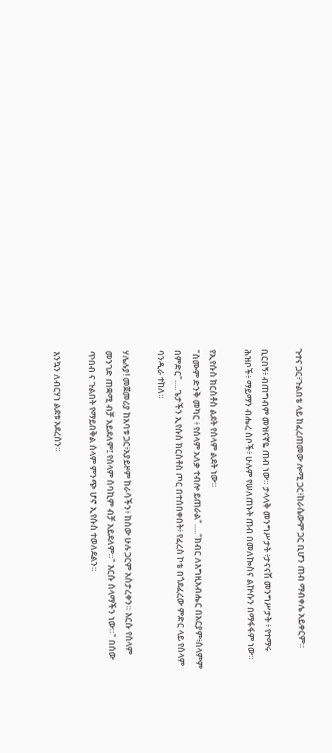ጉተና ጋር፥ጉልበቴ ላይ ከፈረጠመው ሎሚ ጋር፥ከራሴውም ጋር ቢሆን ጠብ ማብቀሌ አይቀርም።

ቢርበኝ፥ ብጠግብም መዝናኛዬ ጠብ ነው። ታላላቅ መንግሥታት ፥ታናናሽ መንግሥታት ፥ የተማሩ ሕዝቦች፥ ማይማን ብሔረ ሰቦች፥ ሁሉም የሠለጠኑት ጠብ በመለኰስና ልኵሱን በማፋፋም ነው።

የኢየሱስ ክርስቶስ ልደት የሰላም ልደት ነው።
"ስሙም ድንቅ መካር ፥ የሰላም አለቃ ተብሎ ይጠራል"....."ክብር ለእግዚአብሔር በአርያም፥ሰላምም በምድር".....ጌታችን ኢየሱስ ክርስቶስ ጦር በተሰበቀበት፥ የፈረስ ኮቴ በጎደፈረው ምድር ላይ የሰላም ባንዲራ ተከለ።

ሃሌሉያ! መጀመሪያ ከአባቱ ጋር፥አያይዞም ከራሳችን፥ ከሰው ሁሉ ጋርም አስታረቀን። እርሱ የሰላም መንገድ ጠቋሚ ብቻ አይደለም፤ የሰላም ሰባኪም ብቻ አይደለም።" እርሱ ሰላማችን ነው።" በሰው ጥበብ ና ጉልበት የማይበቅል ሰላም ምንጭ ሆኖ ኢየሱስ ተወለደልን።

እንኳን ለብርሃነ ልደቱ አደረሰን።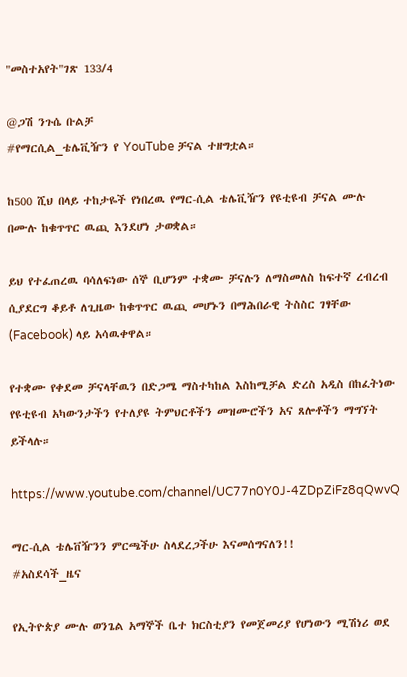"መስተአየት"ገጽ 133/4

@ጋሽ ንጉሴ ቡልቻ
#የማርሲል_ቴሌቪዥን የ YouTube ቻናል ተዘግቷል።

ከ500 ሺህ በላይ ተከታዬች የነበረዉ የማር-ሲል ቴሌቪዥን የዩቲዩብ ቻናል ሙሉ በሙሉ ከቁጥጥር ዉጪ እንደሆነ ታወቋል።

ይህ የተፈጠረዉ ባሳለፍነው ሰኞ ቢሆንም ተቋሙ ቻናሉን ለማስመለስ ከፍተኛ ረብረብ ሲያደርግ ቆይቶ ለጊዜው ከቁጥጥር ዉጪ መሆኑን በማሕበራዊ ትስስር ገፃቸው (Facebook) ላይ አሳዉቀዋል።

የተቋሙ የቀደመ ቻናላቸዉን በድጋሜ ማስተካከል እስከሚቻል ድረስ አዲስ በከፈትነው የዩቲዩብ አካውንታችን የተለያዩ ትምህርቶችን መዝሙሮችን አና ጸሎቶችን ማግኘት ይችላሉ።

https://www.youtube.com/channel/UC77n0Y0J-4ZDpZiFz8qQwvQ

ማር-ሲል ቴሌቨዥንን ምርጫችሁ ስላደረጋችሁ እናመሰግናለን!!
#አስደሳች_ዜና

የኢትዮጵያ ሙሉ ወንጌል አማኞች ቤተ ክርስቲያን የመጀመሪያ የሆነውን ሚሽነሪ ወደ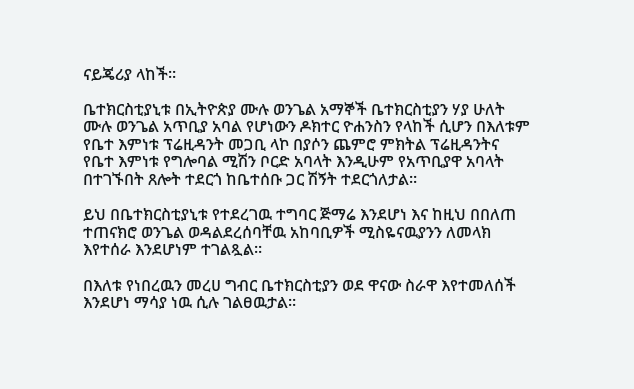ናይጄሪያ ላከች።

ቤተክርስቲያኒቱ በኢትዮጵያ ሙሉ ወንጌል አማኞች ቤተክርስቲያን ሃያ ሁለት ሙሉ ወንጌል አጥቢያ አባል የሆነውን ዶክተር ዮሐንስን የላከች ሲሆን በእለቱም የቤተ እምነቱ ፕሬዚዳንት መጋቢ ላኮ በያሶን ጨምሮ ምክትል ፕሬዚዳንትና የቤተ እምነቱ የግሎባል ሚሽን ቦርድ አባላት እንዲሁም የአጥቢያዋ አባላት በተገኙበት ጸሎት ተደርጎ ከቤተሰቡ ጋር ሽኝት ተደርጎለታል።

ይህ በቤተክርስቲያኒቱ የተደረገዉ ተግባር ጅማሬ እንደሆነ እና ከዚህ በበለጠ ተጠናክሮ ወንጌል ወዳልደረሰባቸዉ አከባቢዎች ሚስዬናዉያንን ለመላክ እየተሰራ እንደሆነም ተገልጿል።

በእለቱ የነበረዉን መረሀ ግብር ቤተክርስቲያን ወደ ዋናው ስራዋ እየተመለሰች እንደሆነ ማሳያ ነዉ ሲሉ ገልፀዉታል።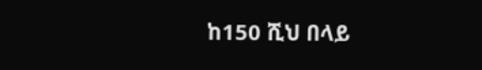ከ150 ሺህ በላይ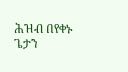ሕዝብ በየቀኑ ጌታን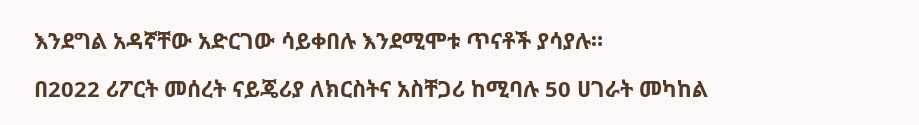እንደግል አዳኛቸው አድርገው ሳይቀበሉ እንደሚሞቱ ጥናቶች ያሳያሉ።

በ2022 ሪፖርት መሰረት ናይጄሪያ ለክርስትና አስቸጋሪ ከሚባሉ 50 ሀገራት መካከል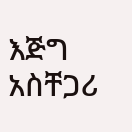እጅግ አስቸጋሪ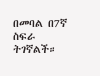በመባል በ7ኛ ስፍራ ትገኛልች።